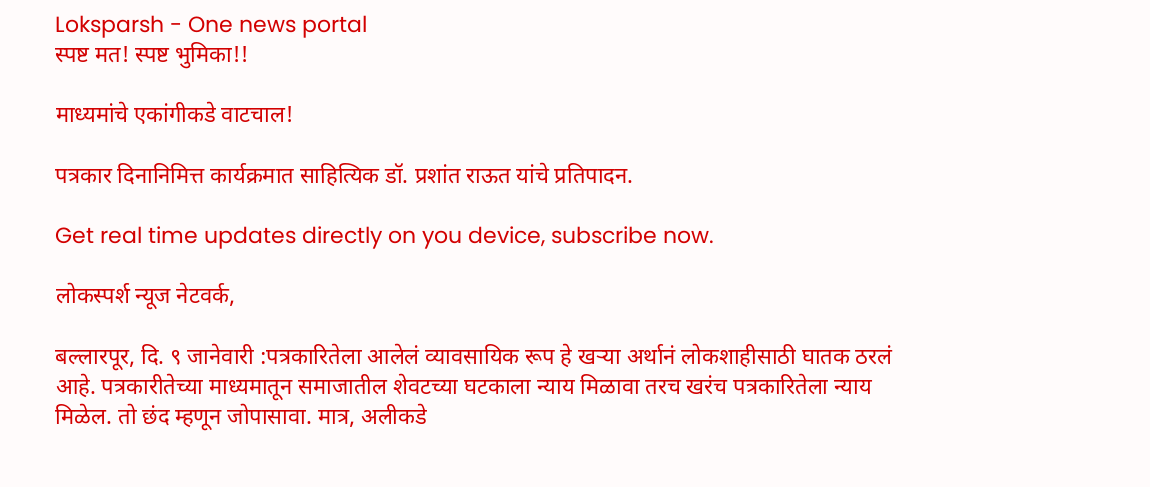Loksparsh - One news portal
स्पष्ट मत! स्पष्ट भुमिका!!

माध्यमांचे एकांगीकडे वाटचाल!

पत्रकार दिनानिमित्त कार्यक्रमात साहित्यिक डॉ. प्रशांत राऊत यांचे प्रतिपादन.

Get real time updates directly on you device, subscribe now.

लोकस्पर्श न्यूज नेटवर्क,

बल्लारपूर, दि. ९ जानेवारी :पत्रकारितेला आलेलं व्यावसायिक रूप हे खऱ्या अर्थानं लोकशाहीसाठी घातक ठरलं आहे. पत्रकारीतेच्या माध्यमातून समाजातील शेवटच्या घटकाला न्याय मिळावा तरच खरंच पत्रकारितेला न्याय मिळेल. तो छंद म्हणून जोपासावा. मात्र, अलीकडे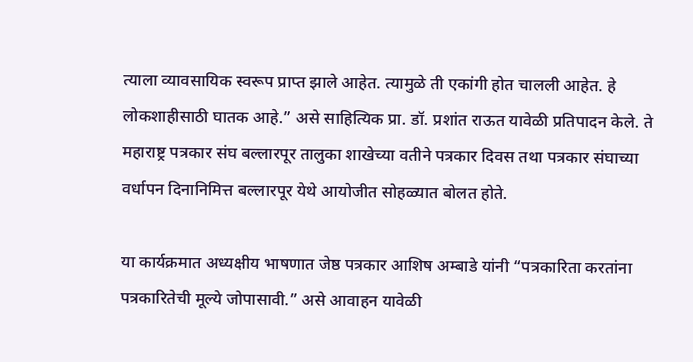त्याला व्यावसायिक स्वरूप प्राप्त झाले आहेत. त्यामुळे ती एकांगी होत चालली आहेत. हे लोकशाहीसाठी घातक आहे.” असे साहित्यिक प्रा. डॉ. प्रशांत राऊत यावेळी प्रतिपादन केले. ते महाराष्ट्र पत्रकार संघ बल्लारपूर तालुका शाखेच्या वतीने पत्रकार दिवस तथा पत्रकार संघाच्या वर्धापन दिनानिमित्त बल्लारपूर येथे आयोजीत सोहळ्यात बोलत होते.

या कार्यक्रमात अध्यक्षीय भाषणात जेष्ठ पत्रकार आशिष अम्बाडे यांनी “पत्रकारिता करतांना पत्रकारितेची मूल्ये जोपासावी.” असे आवाहन यावेळी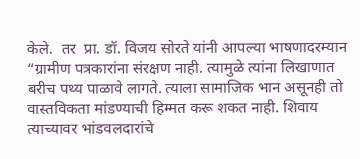केले.  तर  प्रा. डॉ. विजय सोरते यांनी आपल्या भाषणादरम्यान “ग्रामीण पत्रकारांना संरक्षण नाही. त्यामुळे त्यांना लिखाणात बरीच पथ्य पाळावे लागते. त्याला सामाजिक भान असूनही तो वास्तविकता मांडण्याची हिम्मत करू शकत नाही. शिवाय त्याच्यावर भांडवलदारांचे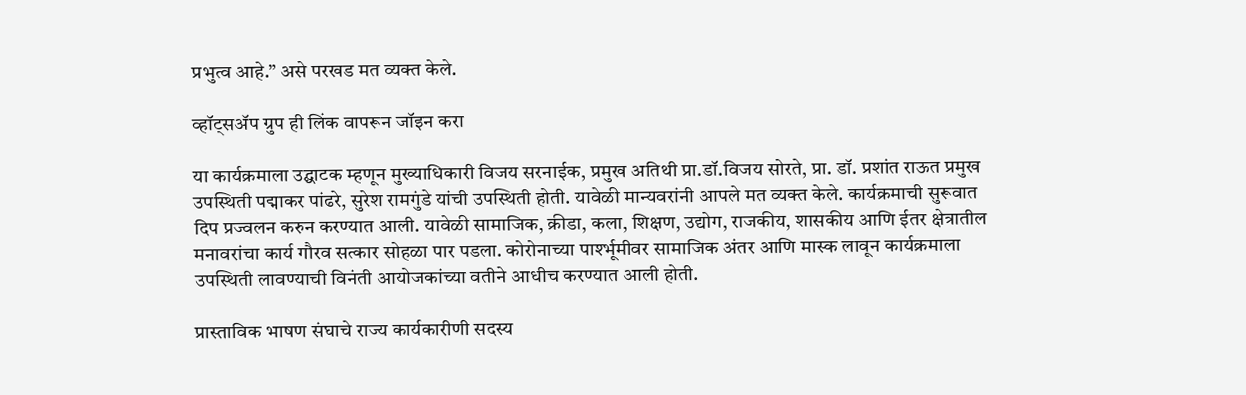प्रभुत्व आहे.” असे परखड मत व्यक्त केले.

व्हॉट्सॲप ग्रुप ही लिंक वापरून जॉइन करा

या कार्यक्रमाला उद्घाटक म्हणून मुख्याधिकारी विजय सरनाईक, प्रमुख अतिथी प्रा.डॉ.विजय सोरते, प्रा. डॉ. प्रशांत राऊत प्रमुख उपस्थिती पद्माकर पांढरे, सुरेश रामगुंडे यांची उपस्थिती होती. यावेळी मान्यवरांनी आपले मत व्यक्त केले. कार्यक्रमाची सुरूवात दिप प्रज्वलन करुन करण्यात आली. यावेळी सामाजिक, क्रीडा, कला, शिक्षण, उद्योग, राजकीय, शासकीय आणि ईतर क्षेत्रातील मनावरांचा कार्य गौरव सत्कार सोहळा पार पडला. कोरोनाच्या पार्श्भूमीवर सामाजिक अंतर आणि मास्क लावून कार्यक्रमाला उपस्थिती लावण्याची विनंती आयोजकांच्या वतीने आधीच करण्यात आली होती.

प्रास्ताविक भाषण संघाचे राज्य कार्यकारीणी सदस्य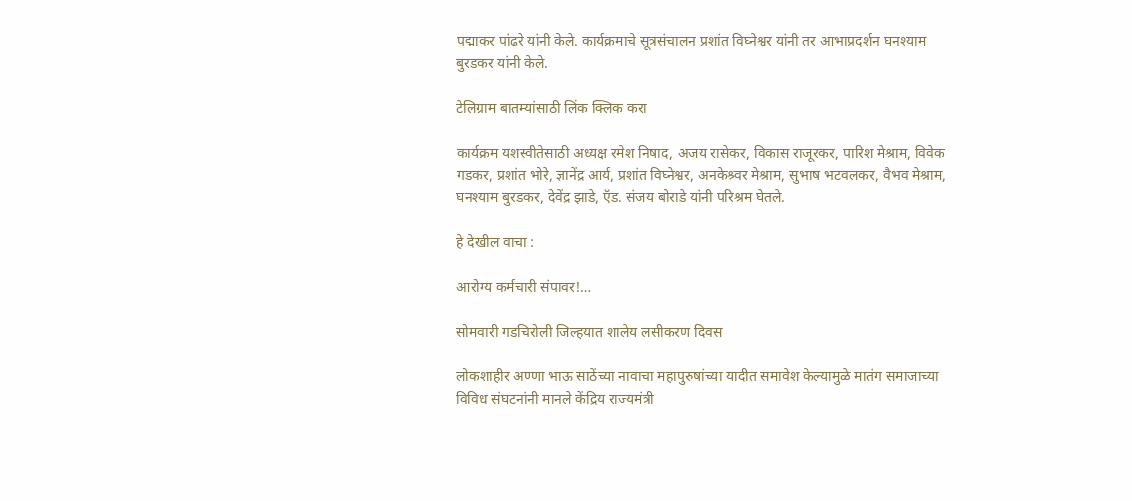पद्माकर पांढरे यांनी केले. कार्यक्रमाचे सूत्रसंचालन प्रशांत विघ्नेश्वर यांनी तर आभाप्रदर्शन घनश्याम बुरडकर यांनी केले.

टेलिग्राम बातम्यांसाठी लिंक क्लिक करा

कार्यक्रम यशस्वीतेसाठी अध्यक्ष रमेश निषाद, अजय रासेकर, विकास राजूरकर, पारिश मेश्राम, विवेक गडकर, प्रशांत भोरे, ज्ञानेंद्र आर्य, प्रशांत विघ्नेश्वर, अनकेश्र्वर मेश्राम, सुभाष भटवलकर, वैभव मेश्राम, घनश्याम बुरडकर, देवेंद्र झाडे, ऍड. संजय बोराडे यांनी परिश्रम घेतले.

हे देखील वाचा :

आरोग्य कर्मचारी संपावर!…

सोमवारी गडचिरोली जिल्हयात शालेय लसीकरण दिवस

लोकशाहीर अण्णा भाऊ साठेंच्या नावाचा महापुरुषांच्या यादीत समावेश केल्यामुळे मातंग समाजाच्या विविध संघटनांनी मानले केंद्रिय राज्यमंत्री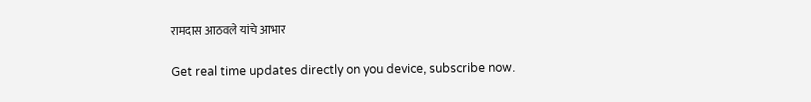रामदास आठवले यांचे आभार

Get real time updates directly on you device, subscribe now.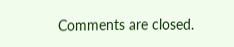Comments are closed.